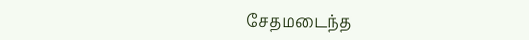சேதமடைந்த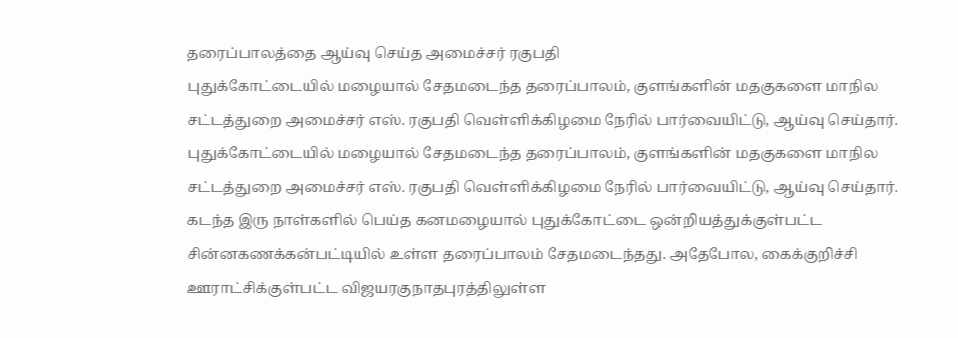தரைப்பாலத்தை ஆய்வு செய்த அமைச்சர் ரகுபதி
புதுக்கோட்டையில் மழையால் சேதமடைந்த தரைப்பாலம், குளங்களின் மதகுகளை மாநில சட்டத்துறை அமைச்சர் எஸ். ரகுபதி வெள்ளிக்கிழமை நேரில் பார்வையிட்டு, ஆய்வு செய்தார்.
புதுக்கோட்டையில் மழையால் சேதமடைந்த தரைப்பாலம், குளங்களின் மதகுகளை மாநில சட்டத்துறை அமைச்சர் எஸ். ரகுபதி வெள்ளிக்கிழமை நேரில் பார்வையிட்டு, ஆய்வு செய்தார்.
கடந்த இரு நாள்களில் பெய்த கனமழையால் புதுக்கோட்டை ஒன்றியத்துக்குள்பட்ட சின்னகணக்கன்பட்டியில் உள்ள தரைப்பாலம் சேதமடைந்தது. அதேபோல, கைக்குறிச்சி ஊராட்சிக்குள்பட்ட விஜயரகுநாதபுரத்திலுள்ள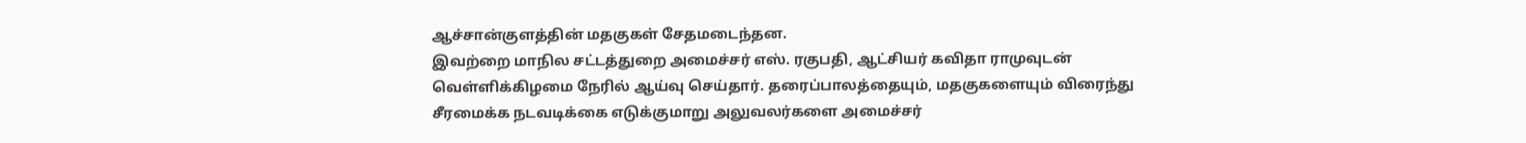ஆச்சான்குளத்தின் மதகுகள் சேதமடைந்தன.
இவற்றை மாநில சட்டத்துறை அமைச்சர் எஸ். ரகுபதி, ஆட்சியர் கவிதா ராமுவுடன் வெள்ளிக்கிழமை நேரில் ஆய்வு செய்தார். தரைப்பாலத்தையும், மதகுகளையும் விரைந்து சீரமைக்க நடவடிக்கை எடுக்குமாறு அலுவலர்களை அமைச்சர்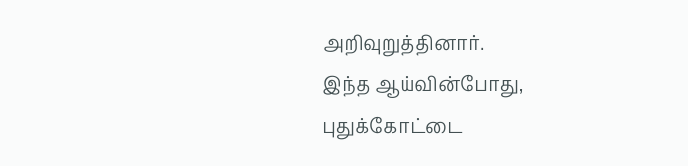அறிவுறுத்தினார்.
இந்த ஆய்வின்போது, புதுக்கோட்டை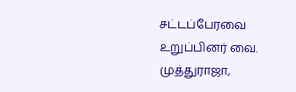சட்டப்பேரவை உறுப்பினர் வை. முத்துராஜா,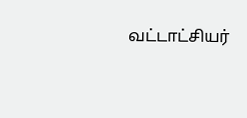வட்டாட்சியர்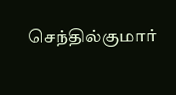செந்தில்குமார்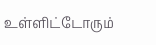உள்ளிட்டோரும்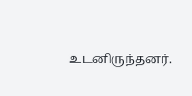உடனிருந்தனர்.